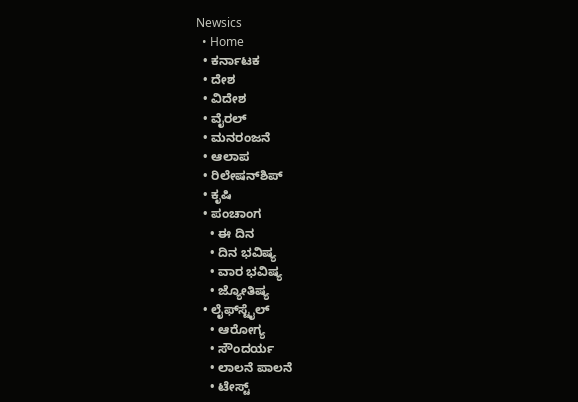Newsics
  • Home
  • ಕರ್ನಾಟಕ
  • ದೇಶ
  • ವಿದೇಶ
  • ವೈರಲ್
  • ಮನರಂಜನೆ
  • ಆಲಾಪ
  • ರಿಲೇಷನ್‌ಶಿಪ್
  • ಕೃಷಿ
  • ಪಂಚಾಂಗ
    • ಈ ದಿನ
    • ದಿನ ಭವಿಷ್ಯ
    • ವಾರ ಭವಿಷ್ಯ
    • ಜ್ಯೋತಿಷ್ಯ
  • ಲೈಫ್‌ಸ್ಟೈಲ್
    • ಆರೋಗ್ಯ
    • ಸೌಂದರ್ಯ
    • ಲಾಲನೆ ಪಾಲನೆ
    • ಟೇಸ್ಟ್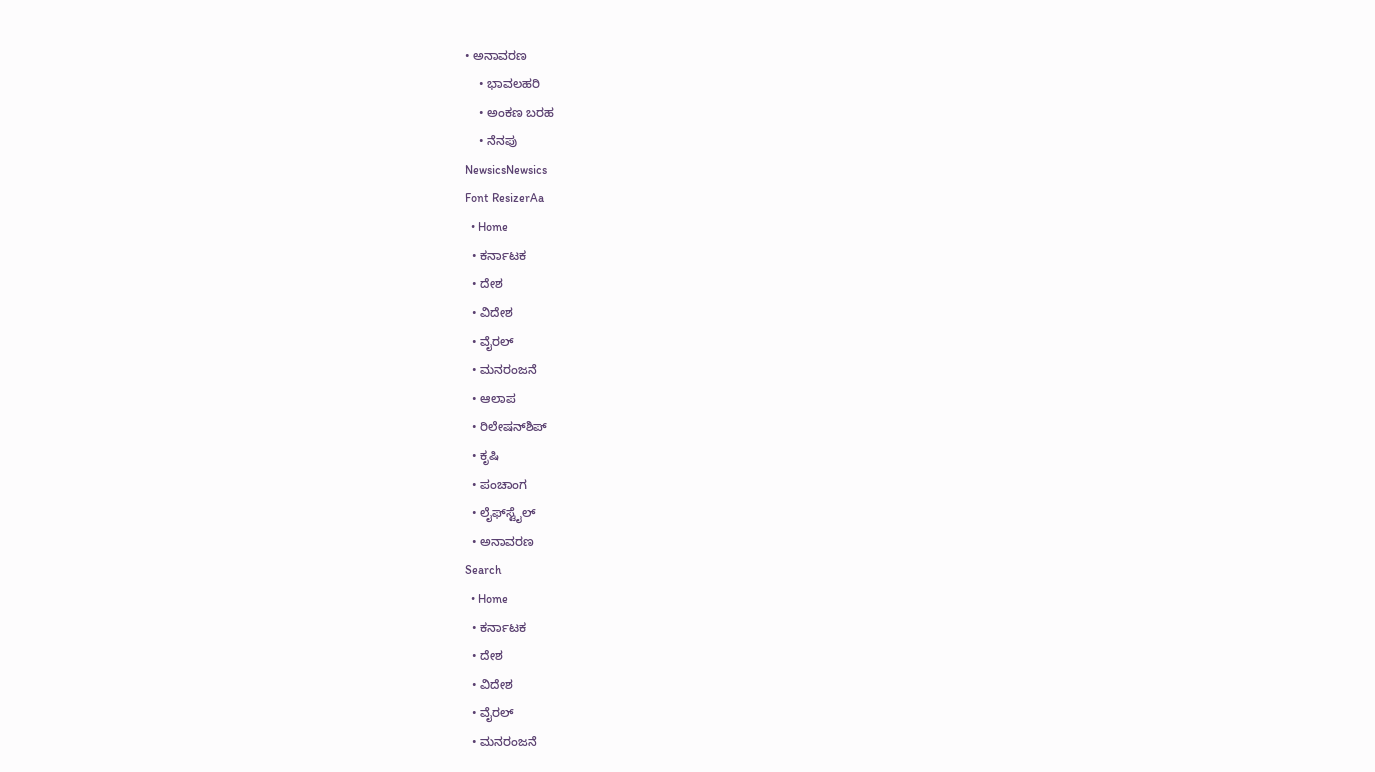• ಅನಾವರಣ
    • ಭಾವಲಹರಿ
    • ಅಂಕಣ ಬರಹ
    • ನೆನಪು
NewsicsNewsics
Font ResizerAa
  • Home
  • ಕರ್ನಾಟಕ
  • ದೇಶ
  • ವಿದೇಶ
  • ವೈರಲ್
  • ಮನರಂಜನೆ
  • ಆಲಾಪ
  • ರಿಲೇಷನ್‌ಶಿಪ್
  • ಕೃಷಿ
  • ಪಂಚಾಂಗ
  • ಲೈಫ್‌ಸ್ಟೈಲ್
  • ಅನಾವರಣ
Search
  • Home
  • ಕರ್ನಾಟಕ
  • ದೇಶ
  • ವಿದೇಶ
  • ವೈರಲ್
  • ಮನರಂಜನೆ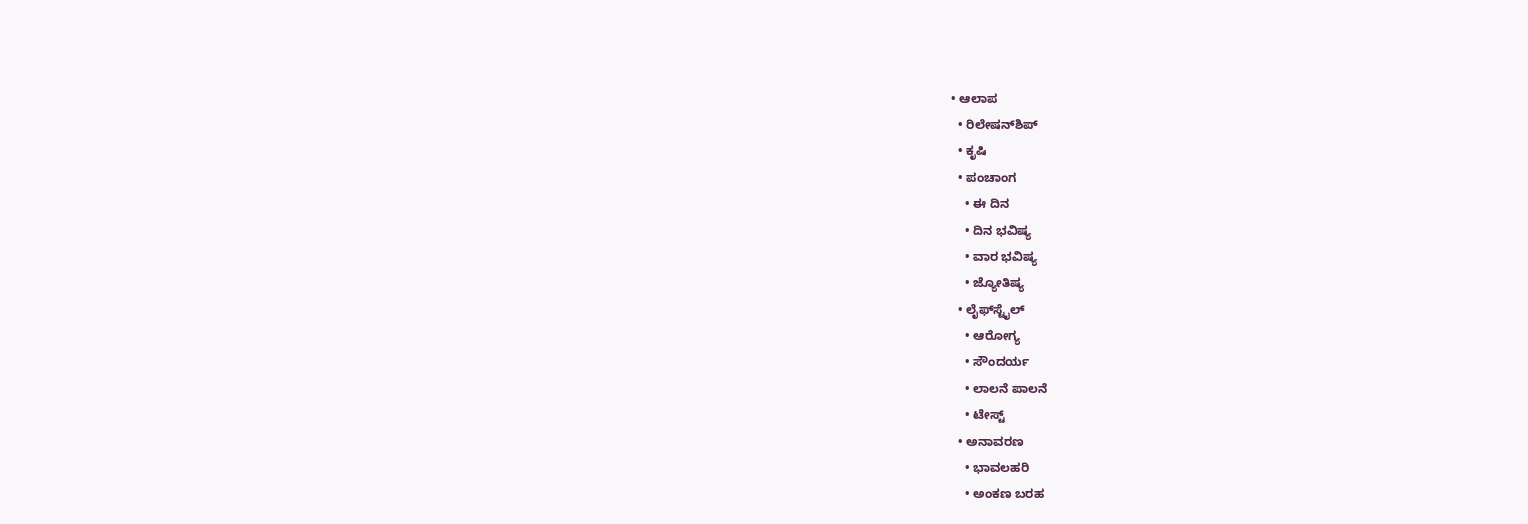• ಆಲಾಪ
  • ರಿಲೇಷನ್‌ಶಿಪ್
  • ಕೃಷಿ
  • ಪಂಚಾಂಗ
    • ಈ ದಿನ
    • ದಿನ ಭವಿಷ್ಯ
    • ವಾರ ಭವಿಷ್ಯ
    • ಜ್ಯೋತಿಷ್ಯ
  • ಲೈಫ್‌ಸ್ಟೈಲ್
    • ಆರೋಗ್ಯ
    • ಸೌಂದರ್ಯ
    • ಲಾಲನೆ ಪಾಲನೆ
    • ಟೇಸ್ಟ್
  • ಅನಾವರಣ
    • ಭಾವಲಹರಿ
    • ಅಂಕಣ ಬರಹ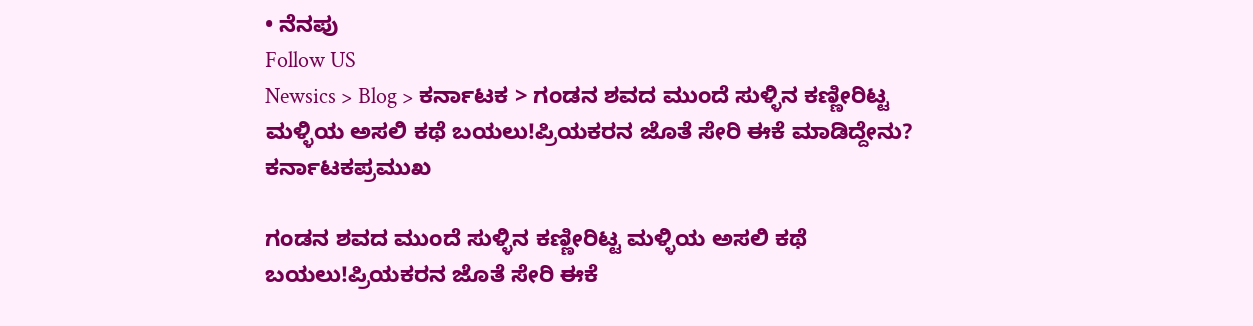• ನೆನಪು
Follow US
Newsics > Blog > ಕರ್ನಾಟಕ > ಗಂಡನ ಶವದ ಮುಂದೆ ಸುಳ್ಳಿನ ಕಣ್ಣೀರಿಟ್ಟ ಮಳ್ಳಿಯ ಅಸಲಿ ಕಥೆ ಬಯಲು!ಪ್ರಿಯಕರನ ಜೊತೆ ಸೇರಿ ಈಕೆ ಮಾಡಿದ್ದೇನು?
ಕರ್ನಾಟಕಪ್ರಮುಖ

ಗಂಡನ ಶವದ ಮುಂದೆ ಸುಳ್ಳಿನ ಕಣ್ಣೀರಿಟ್ಟ ಮಳ್ಳಿಯ ಅಸಲಿ ಕಥೆ ಬಯಲು!ಪ್ರಿಯಕರನ ಜೊತೆ ಸೇರಿ ಈಕೆ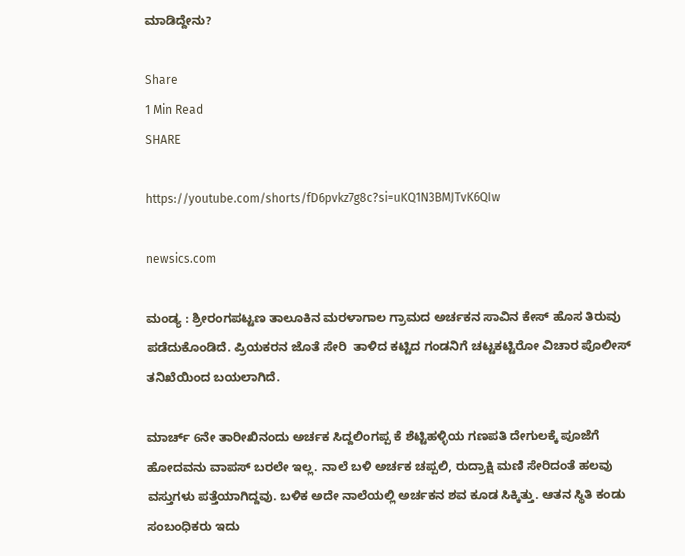ಮಾಡಿದ್ದೇನು?

Share
1 Min Read
SHARE

https://youtube.com/shorts/fD6pvkz7g8c?si=uKQ1N3BMJTvK6QIw

newsics.com

ಮಂಡ್ಯ : ಶ್ರೀರಂಗಪಟ್ಟಣ ತಾಲೂಕಿನ ಮರಳಾಗಾಲ ಗ್ರಾಮದ ಅರ್ಚಕನ ಸಾವಿನ ಕೇಸ್ ಹೊಸ ತಿರುವು ಪಡೆದುಕೊಂಡಿದೆ. ಪ್ರಿಯಕರನ ಜೊತೆ ಸೇರಿ  ತಾಳಿದ ಕಟ್ಟಿದ ಗಂಡನಿಗೆ ಚಟ್ಟಕಟ್ಟಿರೋ ವಿಚಾರ ಪೊಲೀಸ್ ತನಿಖೆಯಿಂದ ಬಯಲಾಗಿದೆ.

ಮಾರ್ಚ್ 6ನೇ ತಾರೀಖಿನಂದು ಅರ್ಚಕ ಸಿದ್ದಲಿಂಗಪ್ಪ ಕೆ ಶೆಟ್ಟಿಹಳ್ಳಿಯ ಗಣಪತಿ ದೇಗುಲಕ್ಕೆ ಪೂಜೆಗೆ ಹೋದವನು ವಾಪಸ್ ಬರಲೇ ಇಲ್ಲ. ನಾಲೆ ಬಳಿ ಅರ್ಚಕ ಚಪ್ಪಲಿ, ರುದ್ರಾಕ್ಷಿ ಮಣಿ ಸೇರಿದಂತೆ ಹಲವು ವಸ್ತುಗಳು ಪತ್ತೆಯಾಗಿದ್ದವು. ಬಳಿಕ ಅದೇ ನಾಲೆಯಲ್ಲಿ ಅರ್ಚಕನ ಶವ ಕೂಡ ಸಿಕ್ಕಿತ್ತು. ಆತನ ಸ್ಥಿತಿ ಕಂಡು ಸಂಬಂಧಿಕರು ಇದು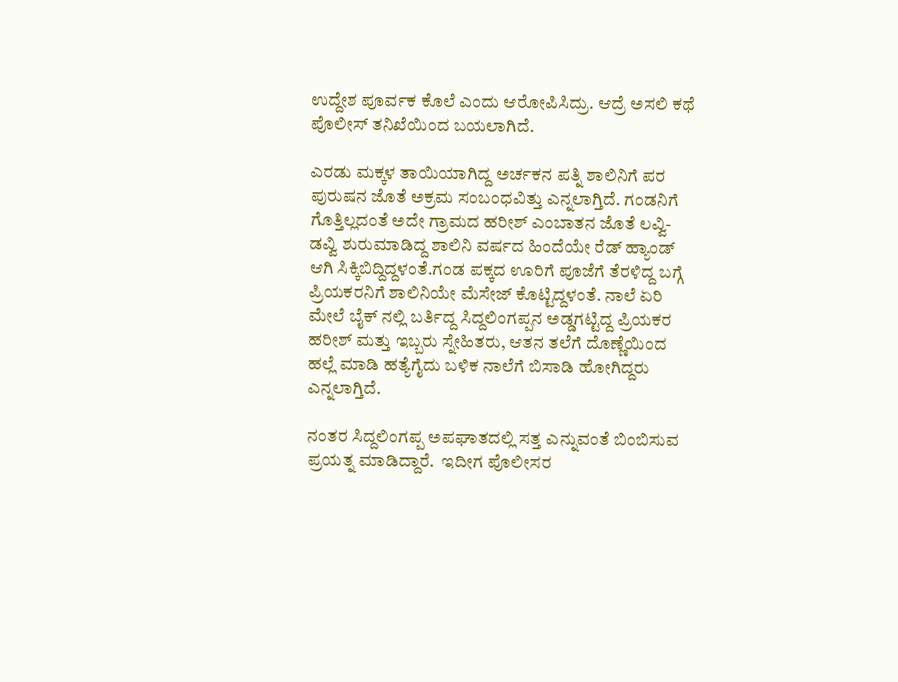ಉದ್ದೇಶ ಪೂರ್ವಕ ಕೊಲೆ ಎಂದು ಆರೋಪಿಸಿದ್ರು. ಆದ್ರೆ ಅಸಲಿ ಕಥೆ ಪೊಲೀಸ್ ತನಿಖೆಯಿಂದ ಬಯಲಾಗಿದೆ.

ಎರಡು ಮಕ್ಕಳ ತಾಯಿಯಾಗಿದ್ದ ಅರ್ಚಕನ ಪತ್ನಿ ಶಾಲಿನಿಗೆ ಪರ ಪುರುಷನ ಜೊತೆ ಅಕ್ರಮ ಸಂಬಂಧವಿತ್ತು ಎನ್ನಲಾಗ್ತಿದೆ. ಗಂಡನಿಗೆ ಗೊತ್ತಿಲ್ಲದಂತೆ ಅದೇ ಗ್ರಾಮದ ಹರೀಶ್ ಎಂಬಾತನ ಜೊತೆ ಲವ್ವಿ-ಡವ್ವಿ ಶುರುಮಾಡಿದ್ದ ಶಾಲಿನಿ ವರ್ಷದ ಹಿಂದೆಯೇ ರೆಡ್ ಹ್ಯಾಂಡ್ ಆಗಿ ಸಿಕ್ಕಿಬಿದ್ದಿದ್ದಳಂತೆ.ಗಂಡ ಪಕ್ಕದ ಊರಿಗೆ ಪೂಜೆಗೆ ತೆರಳಿದ್ದ ಬಗ್ಗೆ ಪ್ರಿಯಕರನಿಗೆ ಶಾಲಿನಿಯೇ ಮೆಸೇಜ್ ಕೊಟ್ಟಿದ್ದಳಂತೆ. ನಾಲೆ ಏರಿ ಮೇಲೆ ಬೈಕ್ ನಲ್ಲಿ ಬರ್ತಿದ್ದ ಸಿದ್ದಲಿಂಗಪ್ಪನ ಅಡ್ಡಗಟ್ಟಿದ್ದ ಪ್ರಿಯಕರ ಹರೀಶ್ ಮತ್ತು ಇಬ್ಬರು ಸ್ನೇಹಿತರು, ಆತನ ತಲೆಗೆ ದೊಣ್ಣೆಯಿಂದ ಹಲ್ಲೆ ಮಾಡಿ ಹತ್ಯೆಗೈದು ಬಳಿಕ ನಾಲೆಗೆ ಬಿಸಾಡಿ ಹೋಗಿದ್ದರು ಎನ್ನಲಾಗ್ತಿದೆ.

ನಂತರ ಸಿದ್ದಲಿಂಗಪ್ಪ ಅಪಘಾತದಲ್ಲಿ ಸತ್ತ ಎನ್ನುವಂತೆ ಬಿಂಬಿಸುವ ಪ್ರಯತ್ನ ಮಾಡಿದ್ದಾರೆ.  ಇದೀಗ ಪೊಲೀಸರ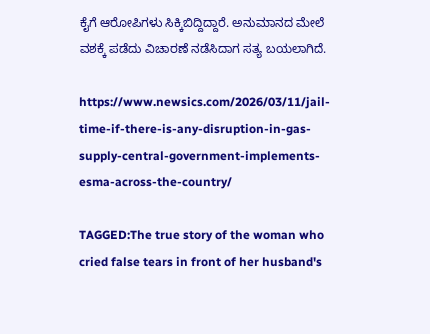ಕೈಗೆ ಆರೋಪಿಗಳು ಸಿಕ್ಕಿಬಿದ್ದಿದ್ದಾರೆ. ಅನುಮಾನದ ಮೇಲೆ ವಶಕ್ಕೆ ಪಡೆದು ವಿಚಾರಣೆ ನಡೆಸಿದಾಗ ಸತ್ಯ ಬಯಲಾಗಿದೆ.

https://www.newsics.com/2026/03/11/jail-time-if-there-is-any-disruption-in-gas-supply-central-government-implements-esma-across-the-country/

TAGGED:The true story of the woman who cried false tears in front of her husband's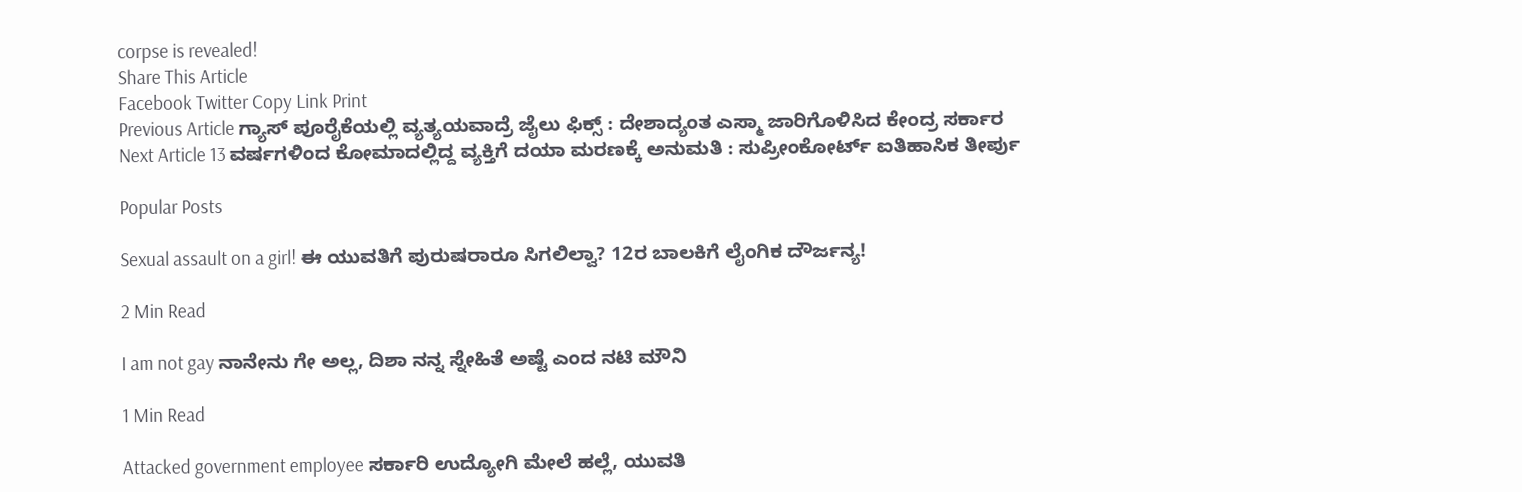corpse is revealed!
Share This Article
Facebook Twitter Copy Link Print
Previous Article ಗ್ಯಾಸ್ ಪೂರೈಕೆಯಲ್ಲಿ ವ್ಯತ್ಯಯವಾದ್ರೆ ಜೈಲು ಫಿಕ್ಸ್ : ದೇಶಾದ್ಯಂತ ಎಸ್ಮಾ ಜಾರಿಗೊಳಿಸಿದ ಕೇಂದ್ರ ಸರ್ಕಾರ
Next Article 13 ವರ್ಷಗಳಿಂದ ಕೋಮಾದಲ್ಲಿದ್ದ ವ್ಯಕ್ತಿಗೆ ದಯಾ ಮರಣಕ್ಕೆ ಅನುಮತಿ : ಸುಪ್ರೀಂಕೋರ್ಟ್ ಐತಿಹಾಸಿಕ ತೀರ್ಪು

Popular Posts

Sexual assault on a girl! ಈ ಯುವತಿಗೆ ಪುರುಷರಾರೂ ಸಿಗಲಿಲ್ವಾ? 12ರ ಬಾಲಕಿ‌ಗೆ ಲೈಂಗಿಕ ದೌರ್ಜನ್ಯ!

2 Min Read

I am not gay ನಾನೇನು ಗೇ ಅಲ್ಲ, ದಿಶಾ ನನ್ನ ಸ್ನೇಹಿತೆ ಅಷ್ಟೆ ಎಂದ ನಟಿ ಮೌನಿ

1 Min Read

Attacked government employee ಸರ್ಕಾರಿ ಉದ್ಯೋಗಿ ಮೇಲೆ ಹಲ್ಲೆ, ಯುವತಿ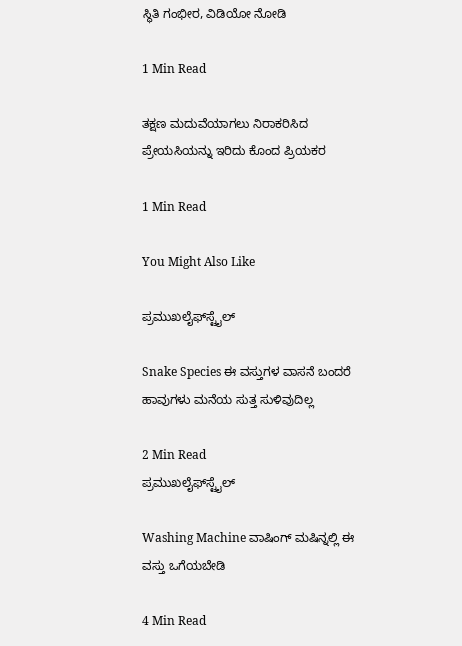ಸ್ಥಿತಿ ಗಂಭೀರ, ವಿಡಿಯೋ ನೋಡಿ

1 Min Read

ತಕ್ಷಣ ಮದುವೆಯಾಗಲು ನಿರಾಕರಿಸಿದ ಪ್ರೇಯಸಿಯನ್ನು ಇರಿದು ಕೊಂದ ಪ್ರಿಯಕರ

1 Min Read

You Might Also Like

ಪ್ರಮುಖಲೈಫ್‌ಸ್ಟೈಲ್

Snake Species ಈ ವಸ್ತುಗಳ ವಾಸನೆ ಬಂದರೆ ಹಾವುಗಳು ಮನೆಯ ಸುತ್ತ ಸುಳಿವುದಿಲ್ಲ

2 Min Read
ಪ್ರಮುಖಲೈಫ್‌ಸ್ಟೈಲ್

Washing Machine ವಾಷಿಂಗ್ ಮಷಿನ್ನಲ್ಲಿ ಈ ವಸ್ತು ಒಗೆಯಬೇಡಿ

4 Min Read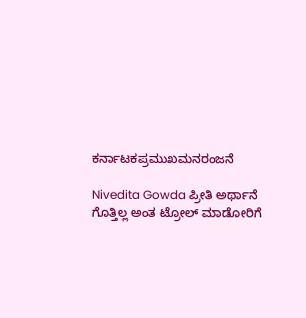ಕರ್ನಾಟಕಪ್ರಮುಖಮನರಂಜನೆ

Nivedita Gowda ಪ್ರೀತಿ ಅರ್ಥಾನೆ ಗೊತ್ತಿಲ್ಲ ಅಂತ ಟ್ರೋಲ್ ಮಾಡೋರಿಗೆ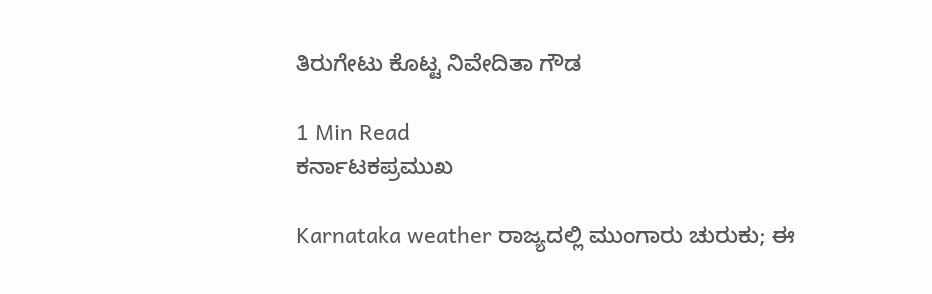ತಿರುಗೇಟು ಕೊಟ್ಟ ನಿವೇದಿತಾ ಗೌಡ

1 Min Read
ಕರ್ನಾಟಕಪ್ರಮುಖ

Karnataka weather ರಾಜ್ಯದಲ್ಲಿ ಮುಂಗಾರು ಚುರುಕು; ಈ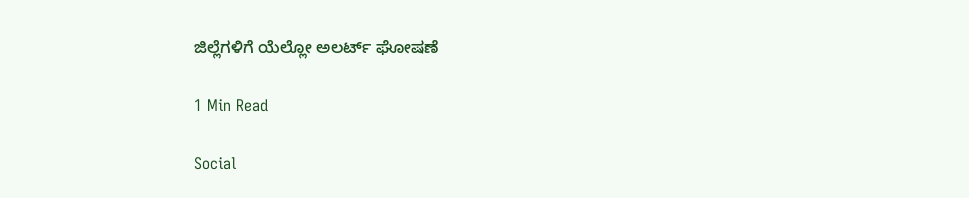ಜಿಲ್ಲೆಗಳಿಗೆ ಯೆಲ್ಲೋ ಅಲರ್ಟ್ ಘೋಷಣೆ

1 Min Read

Social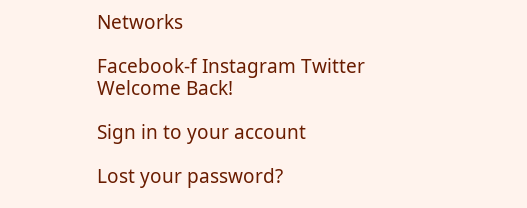Networks

Facebook-f Instagram Twitter
Welcome Back!

Sign in to your account

Lost your password?